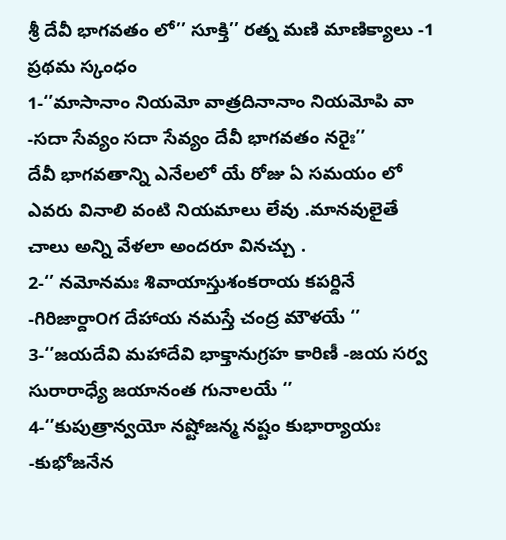శ్రీ దేవీ భాగవతం లో’’ సూక్తి’’ రత్న మణి మాణిక్యాలు -1
ప్రథమ స్కంధం
1-‘’మాసానాం నియమో వాత్రదినానాం నియమోపి వా -సదా సేవ్యం సదా సేవ్యం దేవీ భాగవతం నరైః’’
దేవీ భాగవతాన్ని ఎనేలలో యే రోజు ఏ సమయం లో ఎవరు వినాలి వంటి నియమాలు లేవు .మానవులైతే చాలు అన్ని వేళలా అందరూ వినచ్చు .
2-‘’ నమోనమః శివాయాస్తుశంకరాయ కపర్దినే -గిరిజార్దా౦గ దేహాయ నమస్తే చంద్ర మౌళయే ‘’
3-‘’జయదేవి మహాదేవి భాక్తానుగ్రహ కారిణీ -జయ సర్వ సురారాధ్యే జయానంత గునాలయే ‘’
4-‘’కుపుత్రాన్వయో నష్టోజన్మ నష్టం కుభార్యాయః -కుభోజనేన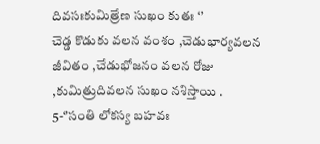దివసఃకుమిత్రేణ సుఖం కుతః ‘’
చెడ్డ కొడుకు వలన వంశం ,చెడుభార్యవలన జీవితం ,చేడుభోజనం వలన రోజు ,కుమిత్రుదివలన సుఖం నశిస్తాయి .
5-‘’సంతి లోకస్య బహవః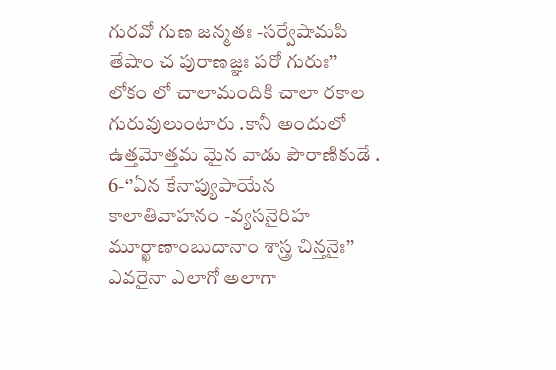గురవో గుణ జన్మతః -సర్వేషామపి తేషాం చ పురాణజ్ఞః పరో గురుః’’
లోకం లో చాలామందికి చాలా రకాల గురువులుంటారు .కానీ అందులో ఉత్తమోత్తమ మైన వాడు పౌరాణికుడే .
6-‘’ఏన కేనాప్యుపాయేన కాలాతివాహనం -వ్యసనైరిహ మూర్ఖాణా౦బుదానాం శాస్త్ర చిన్తనైః’’
ఎవరైనా ఎలాగో అలాగా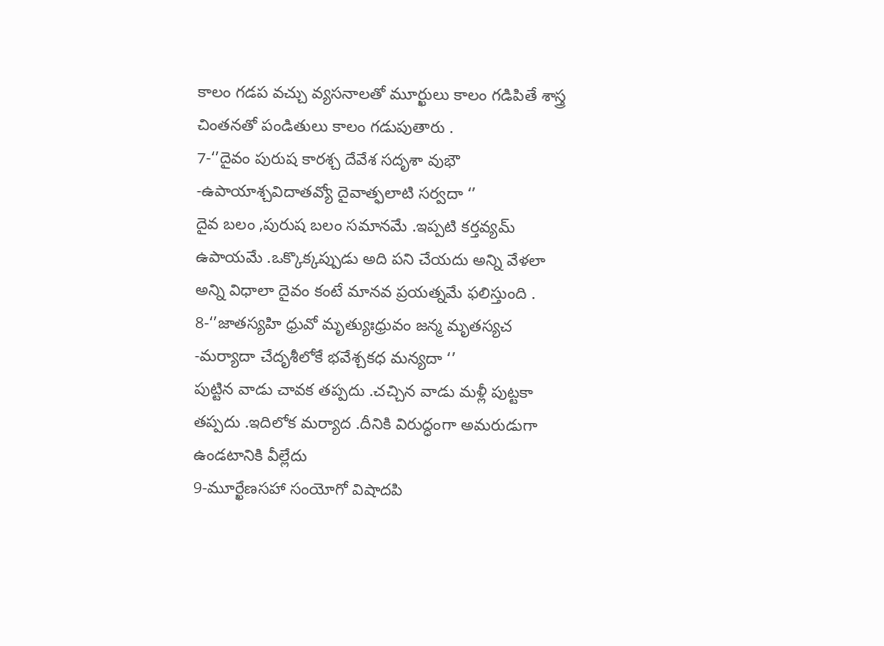కాలం గడప వచ్చు వ్యసనాలతో మూర్ఖులు కాలం గడిపితే శాస్త్ర చింతనతో పండితులు కాలం గడుపుతారు .
7-‘’దైవం పురుష కారశ్చ దేవేశ సదృశా వుభౌ -ఉపాయాశ్చవిదాతవ్యో దైవాత్ఫలాటి సర్వదా ‘’
దైవ బలం ,పురుష బలం సమానమే .ఇప్పటి కర్తవ్యమ్ ఉపాయమే .ఒక్కొక్కప్పుడు అది పని చేయదు అన్ని వేళలా అన్ని విధాలా దైవం కంటే మానవ ప్రయత్నమే ఫలిస్తుంది .
8-‘’జాతస్యహి ధ్రువో మృత్యుఃధ్రువం జన్మ మృతస్యచ -మర్యాదా చేదృశీలోకే భవేశ్చకధ మన్యదా ‘’
పుట్టిన వాడు చావక తప్పదు .చచ్చిన వాడు మళ్లీ పుట్టకా తప్పదు .ఇదిలోక మర్యాద .దీనికి విరుద్ధంగా అమరుడుగా ఉండటానికి వీల్లేదు
9-మూర్ఖేణసహా సంయోగో విషాదపి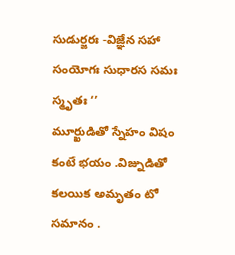సుడుర్జరః -విజ్ఞేన సహా సంయోగః సుధారస సమః స్మృతః ‘’
మూర్ఖుడితో స్నేహం విషం కంటే భయం .విజ్నుడితో కలయిక అమృతం టో సమానం .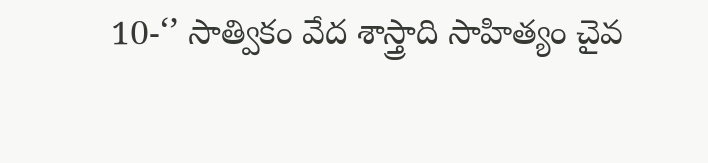10-‘’ సాత్వికం వేద శాస్త్రాది సాహిత్యం చైవ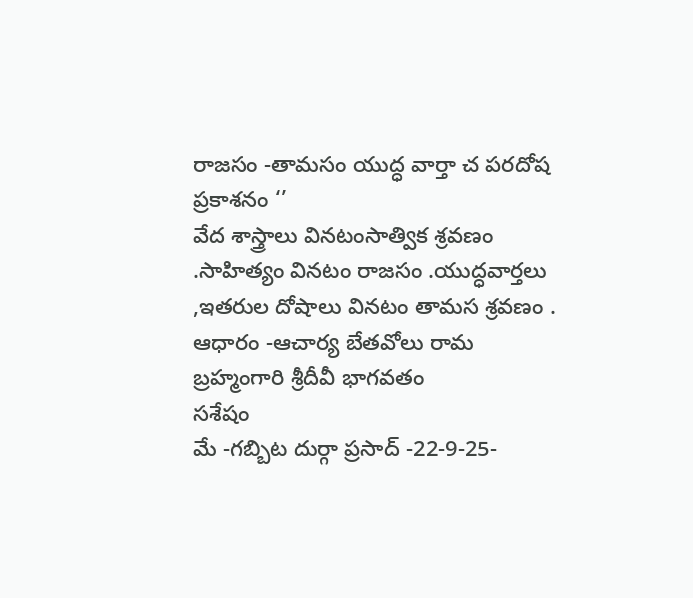రాజసం -తామసం యుద్ధ వార్తా చ పరదోష ప్రకాశనం ‘’
వేద శాస్త్రాలు వినటంసాత్విక శ్రవణం .సాహిత్యం వినటం రాజసం .యుద్ధవార్తలు ,ఇతరుల దోషాలు వినటం తామస శ్రవణం .
ఆధారం -ఆచార్య బేతవోలు రామ బ్రహ్మంగారి శ్రీదీవీ భాగవతం
సశేషం
మే -గబ్బిట దుర్గా ప్రసాద్ -22-9-25-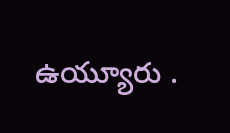ఉయ్యూరు .